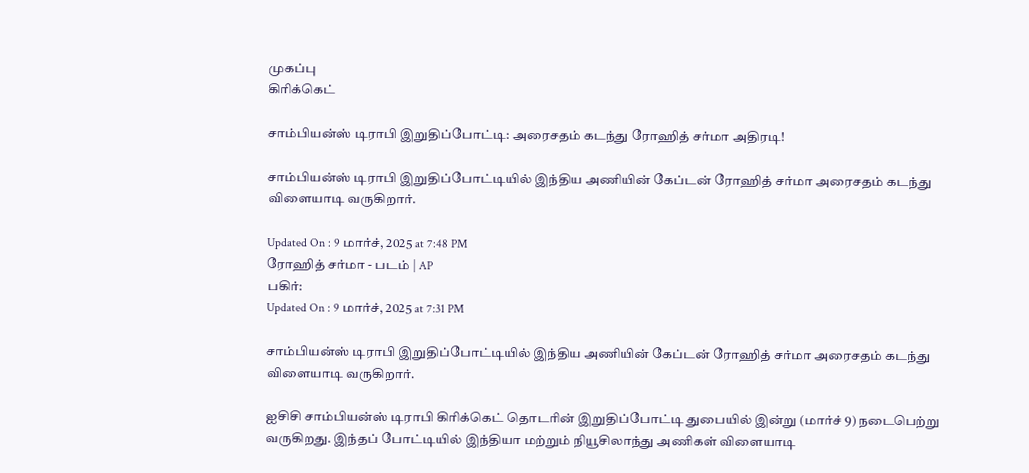முகப்பு
கிரிக்கெட்

சாம்பியன்ஸ் டிராபி இறுதிப்போட்டி: அரைசதம் கடந்து ரோஹித் சர்மா அதிரடி!

சாம்பியன்ஸ் டிராபி இறுதிப்போட்டியில் இந்திய அணியின் கேப்டன் ரோஹித் சர்மா அரைசதம் கடந்து விளையாடி வருகிறார்.

Updated On : 9 மார்ச், 2025 at 7:48 PM
ரோஹித் சர்மா - படம் | AP
பகிர்:
Updated On : 9 மார்ச், 2025 at 7:31 PM

சாம்பியன்ஸ் டிராபி இறுதிப்போட்டியில் இந்திய அணியின் கேப்டன் ரோஹித் சர்மா அரைசதம் கடந்து விளையாடி வருகிறார்.

ஐசிசி சாம்பியன்ஸ் டிராபி கிரிக்கெட் தொடரின் இறுதிப்போட்டி துபையில் இன்று (மார்ச் 9) நடைபெற்று வருகிறது. இந்தப் போட்டியில் இந்தியா மற்றும் நியூசிலாந்து அணிகள் விளையாடி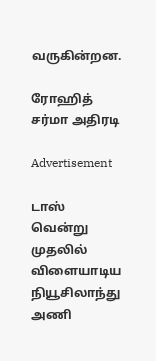வருகின்றன.

ரோஹித் சர்மா அதிரடி

Advertisement

டாஸ் வென்று முதலில் விளையாடிய நியூசிலாந்து அணி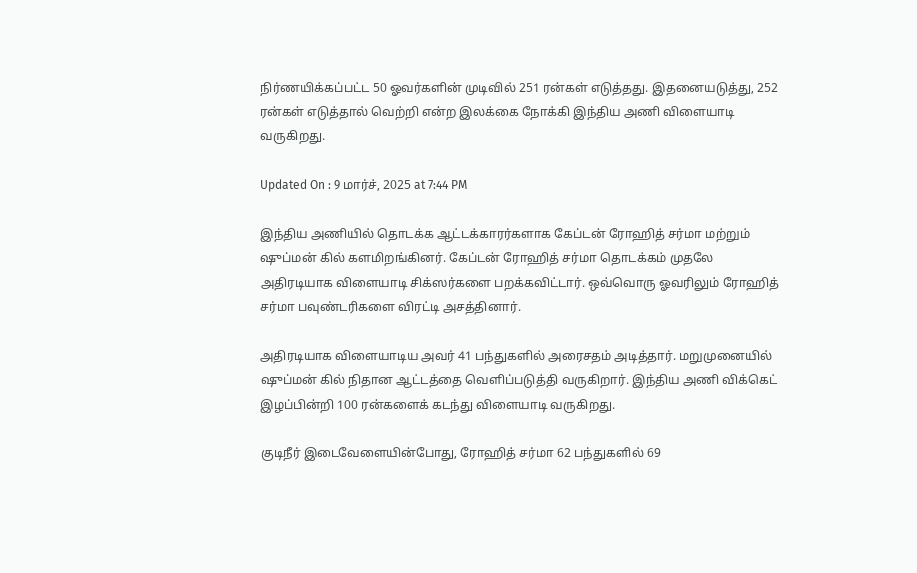நிர்ணயிக்கப்பட்ட 50 ஓவர்களின் முடிவில் 251 ரன்கள் எடுத்தது. இதனையடுத்து, 252 ரன்கள் எடுத்தால் வெற்றி என்ற இலக்கை நோக்கி இந்திய அணி விளையாடி வருகிறது.

Updated On : 9 மார்ச், 2025 at 7:44 PM

இந்திய அணியில் தொடக்க ஆட்டக்காரர்களாக கேப்டன் ரோஹித் சர்மா மற்றும் ஷுப்மன் கில் களமிறங்கினர். கேப்டன் ரோஹித் சர்மா தொடக்கம் முதலே அதிரடியாக விளையாடி சிக்ஸர்களை பறக்கவிட்டார். ஒவ்வொரு ஓவரிலும் ரோஹித் சர்மா பவுண்டரிகளை விரட்டி அசத்தினார்.

அதிரடியாக விளையாடிய அவர் 41 பந்துகளில் அரைசதம் அடித்தார். மறுமுனையில் ஷுப்மன் கில் நிதான ஆட்டத்தை வெளிப்படுத்தி வருகிறார். இந்திய அணி விக்கெட் இழப்பின்றி 100 ரன்களைக் கடந்து விளையாடி வருகிறது.

குடிநீர் இடைவேளையின்போது, ரோஹித் சர்மா 62 பந்துகளில் 69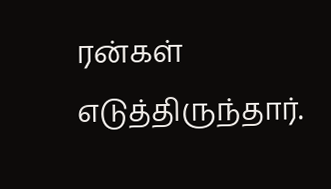ரன்கள் எடுத்திருந்தார்.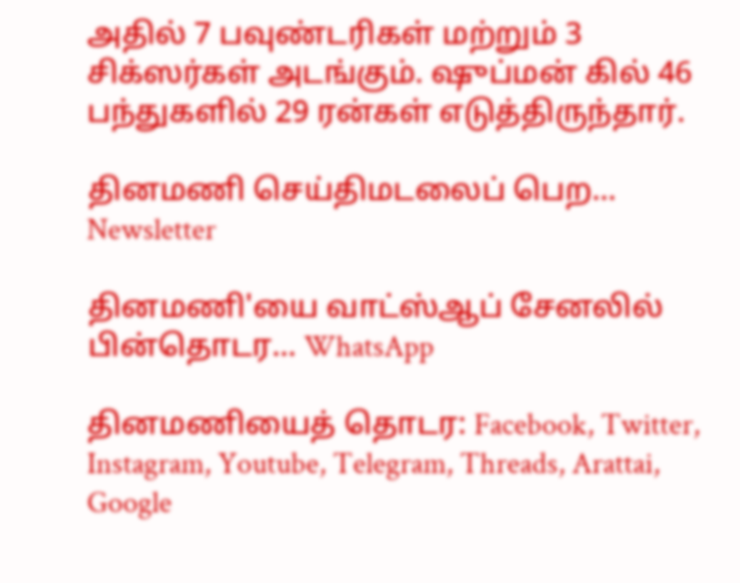அதில் 7 பவுண்டரிகள் மற்றும் 3 சிக்ஸர்கள் அடங்கும். ஷுப்மன் கில் 46 பந்துகளில் 29 ரன்கள் எடுத்திருந்தார்.

தினமணி செய்திமடலைப் பெற... Newsletter

தினமணி'யை வாட்ஸ்ஆப் சேனலில் பின்தொடர... WhatsApp

தினமணியைத் தொடர: Facebook, Twitter, Instagram, Youtube, Telegram, Threads, Arattai, Google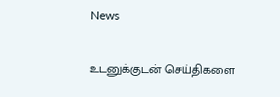News

உடனுக்குடன் செய்திகளை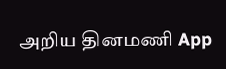அறிய தினமணி App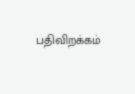பதிவிறக்கம்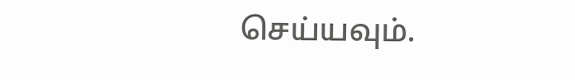செய்யவும்.